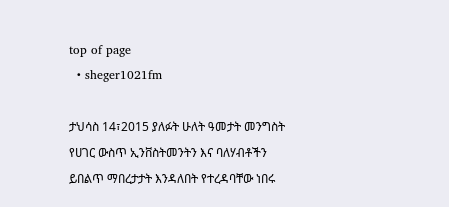top of page
  • sheger1021fm

ታህሳስ 14፣2015 ያለፉት ሁለት ዓመታት መንግስት የሀገር ውስጥ ኢንቨስትመንትን እና ባለሃብቶችን ይበልጥ ማበረታታት እንዳለበት የተረዳባቸው ነበሩ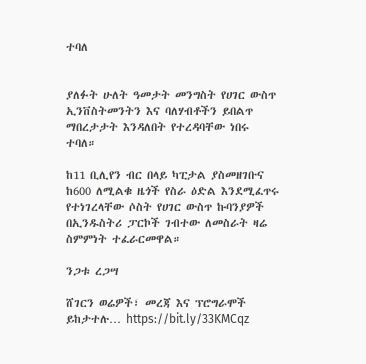ተባለ


ያለፉት ሁለት ዓመታት መንግስት የሀገር ውስጥ ኢንቨስትመንትን እና ባለሃብቶችን ይበልጥ ማበረታታት እንዳለበት የተረዳባቸው ነበሩ ተባለ።

ከ11 ቢሊየን ብር በላይ ካፒታል ያስመዘገቡና ከ600 ለሚልቁ ዜጎች የስራ ዕድል እንደሚፈጥሩ የተነገረላቸው ሶስት የሀገር ውስጥ ኩባንያዎች በኢንዱስትሪ ፓርኮች ገብተው ለመስራት ዛሬ ስምምነት ተፈራርመዋል።

ንጋቱ ረጋሣ

ሸገርን ወሬዎች፣ መረጃ እና ፕሮግራሞች ይከታተሉ… https://bit.ly/33KMCqz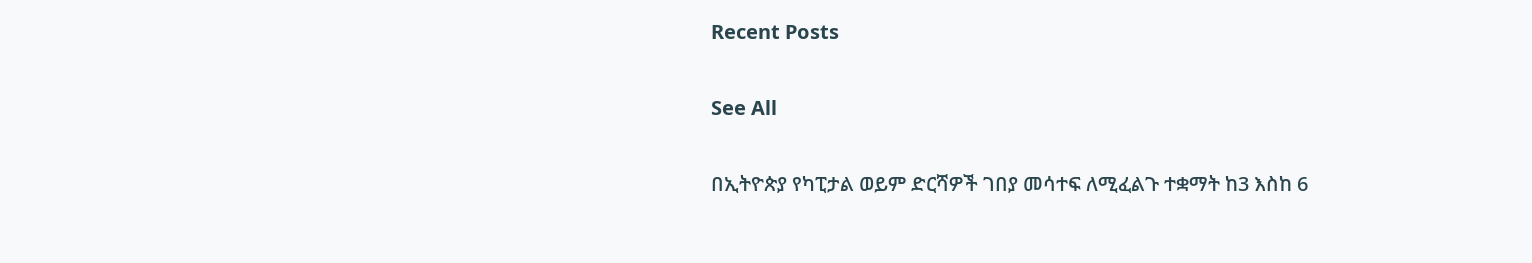Recent Posts

See All

በኢትዮጵያ የካፒታል ወይም ድርሻዎች ገበያ መሳተፍ ለሚፈልጉ ተቋማት ከ3 እስከ 6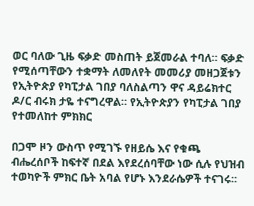ወር ባለው ጊዜ ፍቃድ መስጠት ይጀመራል ተባለ። ፍቃድ የሚሰጣቸውን ተቋማት ለመለየት መመሪያ መዘጋጀቱን የኢትዮጵያ የካፒታል ገበያ ባለስልጣን ዋና ዳይሬክተር ዶ/ር ብሩክ ታዬ ተናግረዋል። የኢትዮጵያን የካፒታል ገበያ የተመለከተ ምክክር

በጋሞ ዞን ውስጥ የሚገኙ የዘይሴ እና የቁጫ ብሔረሰቦች ከፍተኛ በደል እየደረሰባቸው ነው ሲሉ የህዝብ ተወካዮች ምክር ቤት አባል የሆኑ እንደራሴዎች ተናገሩ፡፡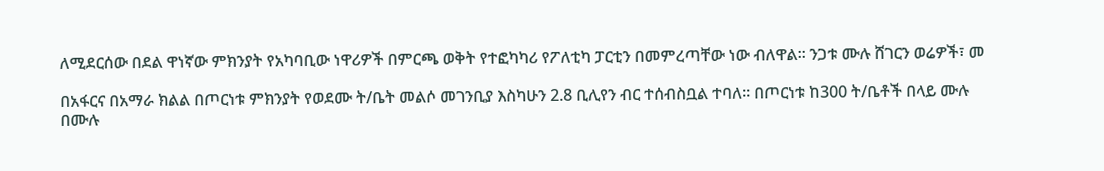ለሚደርሰው በደል ዋነኛው ምክንያት የአካባቢው ነዋሪዎች በምርጫ ወቅት የተፎካካሪ የፖለቲካ ፓርቲን በመምረጣቸው ነው ብለዋል፡፡ ንጋቱ ሙሉ ሸገርን ወሬዎች፣ መ

በአፋርና በአማራ ክልል በጦርነቱ ምክንያት የወደሙ ት/ቤት መልሶ መገንቢያ እስካሁን 2.8 ቢሊየን ብር ተሰብስቧል ተባለ፡፡ በጦርነቱ ከ300 ት/ቤቶች በላይ ሙሉ በሙሉ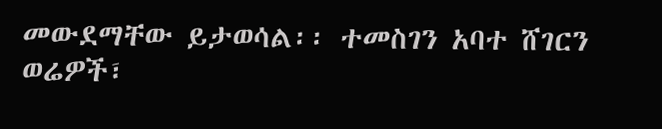መውደማቸው ይታወሳል፡፡ ተመስገን አባተ ሸገርን ወሬዎች፣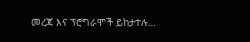መረጃ እና ፕሮግራሞች ይከታተሉ…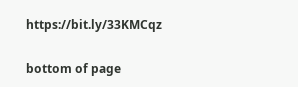https://bit.ly/33KMCqz

bottom of page